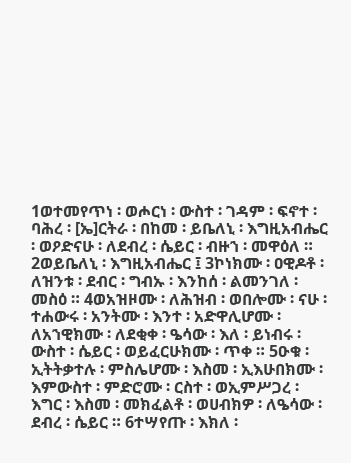1ወተመየጥነ ፡ ወሖርነ ፡ ውስተ ፡ ገዳም ፡ ፍኖተ ፡ ባሕረ ፡ [ኤ]ርትራ ፡ በከመ ፡ ይቤለኒ ፡ እግዚአብሔር ፡ ወዖድናሁ ፡ ለደብረ ፡ ሴይር ፡ ብዙኀ ፡ መዋዕለ ። 2ወይቤለኒ ፡ እግዚአብሔር ፤ 3ኮነክሙ ፡ ዐዊዶቶ ፡ ለዝንቱ ፡ ደብር ፡ ግብኡ ፡ እንከሰ ፡ ልመንገለ ፡ መስዕ ። 4ወአዝዞሙ ፡ ለሕዝብ ፡ ወበሎሙ ፡ ናሁ ፡ ተሐውሩ ፡ አንትሙ ፡ እንተ ፡ አድዋሊሆሙ ፡ ለአኀዊክሙ ፡ ለደቂቀ ፡ ዔሳው ፡ እለ ፡ ይነብሩ ፡ ውስተ ፡ ሴይር ፡ ወይፈርሁክሙ ፡ ጥቀ ። 5ዑቁ ፡ ኢትትቃተሉ ፡ ምስሌሆሙ ፡ እስመ ፡ ኢእሁበክሙ ፡ እምውስተ ፡ ምድሮሙ ፡ ርስተ ፡ ወኢምሥጋረ ፡ እግር ፡ እስመ ፡ መክፈልቶ ፡ ወሀብክዎ ፡ ለዔሳው ፡ ደብረ ፡ ሴይር ። 6ተሣየጡ ፡ እክለ ፡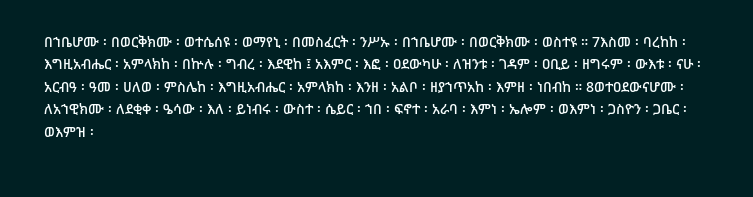በኀቤሆሙ ፡ በወርቅክሙ ፡ ወተሴሰዩ ፡ ወማየኒ ፡ በመስፈርት ፡ ንሥኡ ፡ በኀቤሆሙ ፡ በወርቅክሙ ፡ ወስተዩ ። 7እስመ ፡ ባረከከ ፡ እግዚአብሔር ፡ አምላክከ ፡ በኵሉ ፡ ግብረ ፡ እደዊከ ፤ አእምር ፡ እፎ ፡ ዐደውካሁ ፡ ለዝንቱ ፡ ገዳም ፡ ዐቢይ ፡ ዘግሩም ፡ ውእቱ ፡ ናሁ ፡ አርብዓ ፡ ዓመ ፡ ሀለወ ፡ ምስሌከ ፡ እግዚአብሔር ፡ አምላክከ ፡ እንዘ ፡ አልቦ ፡ ዘያኀጥአከ ፡ እምዘ ፡ ነበብከ ። 8ወተዐደውናሆሙ ፡ ለአኀዊክሙ ፡ ለደቂቀ ፡ ዔሳው ፡ እለ ፡ ይነብሩ ፡ ውስተ ፡ ሴይር ፡ ኀበ ፡ ፍኖተ ፡ አራባ ፡ እምነ ፡ ኤሎም ፡ ወእምነ ፡ ጋስዮን ፡ ጋቤር ፡ ወእምዝ ፡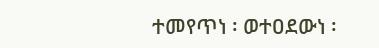ተመየጥነ ፡ ወተዐደውነ ፡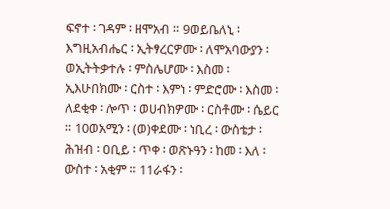ፍኖተ ፡ ገዳም ፡ ዘሞአብ ። 9ወይቤለኒ ፡ እግዚአብሔር ፡ ኢትፃረርዎሙ ፡ ለሞአባውያን ፡ ወኢትትቃተሉ ፡ ምስሌሆሙ ፡ እስመ ፡ ኢእሁበክሙ ፡ ርስተ ፡ እምነ ፡ ምድሮሙ ፡ እስመ ፡ ለደቂቀ ፡ ሎጥ ፡ ወሀብክዎሙ ፡ ርስቶሙ ፡ ሴይር ። 10ወአሚን ፡ (ወ)ቀደሙ ፡ ነቢረ ፡ ውስቴታ ፡ ሕዝብ ፡ ዐቢይ ፡ ጥቀ ፡ ወጽኑዓን ፡ ከመ ፡ እለ ፡ ውስተ ፡ አቂም ። 11ራፋን ፡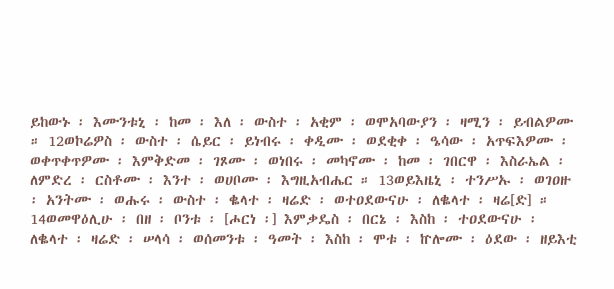ይከውኑ ፡ እሙንቱኒ ፡ ከመ ፡ እለ ፡ ውስተ ፡ አቂም ፡ ወሞአባውያን ፡ ዛሚን ፡ ይብልዎሙ ። 12ወኮሬዎስ ፡ ውስተ ፡ ሴይር ፡ ይነብሩ ፡ ቀዲሙ ፡ ወደቂቀ ፡ ዔሳው ፡ አጥፍእዎሙ ፡ ወቀጥቀጥዎሙ ፡ እምቅድመ ፡ ገጾሙ ፡ ወነበሩ ፡ መካኖሙ ፡ ከመ ፡ ገበርዋ ፡ እስራኤል ፡ ለምድረ ፡ ርስቶሙ ፡ እንተ ፡ ወሀቦሙ ፡ እግዚአብሔር ። 13ወይእዜኒ ፡ ተንሥኡ ፡ ወገዐዙ ፡ አንትሙ ፡ ወሑሩ ፡ ውስተ ፡ ቈላተ ፡ ዛሬድ ፡ ወተዐደውናሁ ፡ ለቈላተ ፡ ዛሬ[ድ] ። 14ወመዋዕሊሁ ፡ በዘ ፡ ቦንቱ ፡ [ሖርነ ፡] እምቃዴስ ፡ በርኔ ፡ እስከ ፡ ተዐደውናሁ ፡ ለቈላተ ፡ ዛሬድ ፡ ሠላሳ ፡ ወሰመንቱ ፡ ዓመት ፡ እስከ ፡ ሞቱ ፡ ኵሎሙ ፡ ዕደው ፡ ዘይእቲ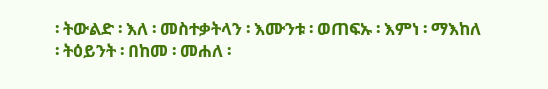፡ ትውልድ ፡ እለ ፡ መስተቃትላን ፡ እሙንቱ ፡ ወጠፍኡ ፡ እምነ ፡ ማእከለ ፡ ትዕይንት ፡ በከመ ፡ መሐለ ፡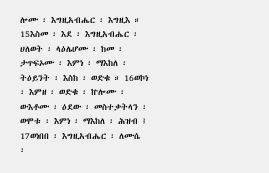ሎሙ ፡ እግዚአብሔር ፡ እግዚእ ። 15እስመ ፡ እደ ፡ እግዚአብሔር ፡ ሀለወት ፡ ላዕሌሆሙ ፡ ከመ ፡ ታጥፍኦሙ ፡ እምነ ፡ ማእከለ ፡ ትዕይንት ፡ እስከ ፡ ወድቁ ። 16ወኮነ ፡ እምዘ ፡ ወድቁ ፡ ኵሎሙ ፡ ውእቶሙ ፡ ዕደው ፡ መስተቃትላን ፡ ወሞቱ ፡ እምነ ፡ ማእከለ ፡ ሕዝብ ፤ 17ወነበበ ፡ እግዚአብሔር ፡ ለሙሴ ፡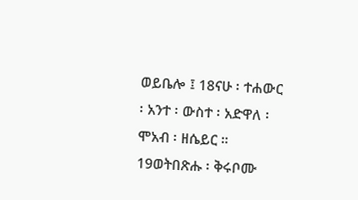ወይቤሎ ፤ 18ናሁ ፡ ተሐውር ፡ አንተ ፡ ውስተ ፡ አድዋለ ፡ ሞአብ ፡ ዘሴይር ። 19ወትበጽሑ ፡ ቅሩቦሙ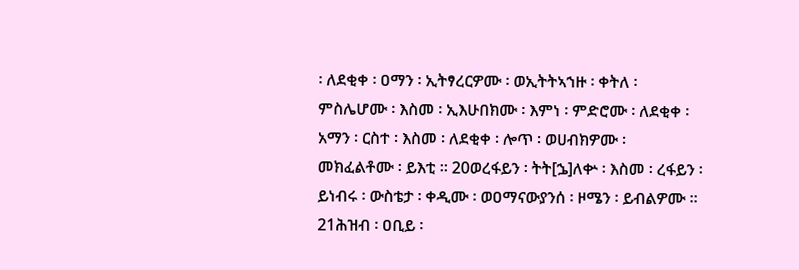፡ ለደቂቀ ፡ ዐማን ፡ ኢትፃረርዎሙ ፡ ወኢትትኣኀዙ ፡ ቀትለ ፡ ምስሌሆሙ ፡ እስመ ፡ ኢእሁበክሙ ፡ እምነ ፡ ምድሮሙ ፡ ለደቂቀ ፡ አማን ፡ ርስተ ፡ እስመ ፡ ለደቂቀ ፡ ሎጥ ፡ ወሀብክዎሙ ፡ መክፈልቶሙ ፡ ይእቲ ። 20ወረፋይን ፡ ትት[ኌ]ለቍ ፡ እስመ ፡ ረፋይን ፡ ይነብሩ ፡ ውስቴታ ፡ ቀዲሙ ፡ ወዐማናውያንሰ ፡ ዞሜን ፡ ይብልዎሙ ። 21ሕዝብ ፡ ዐቢይ ፡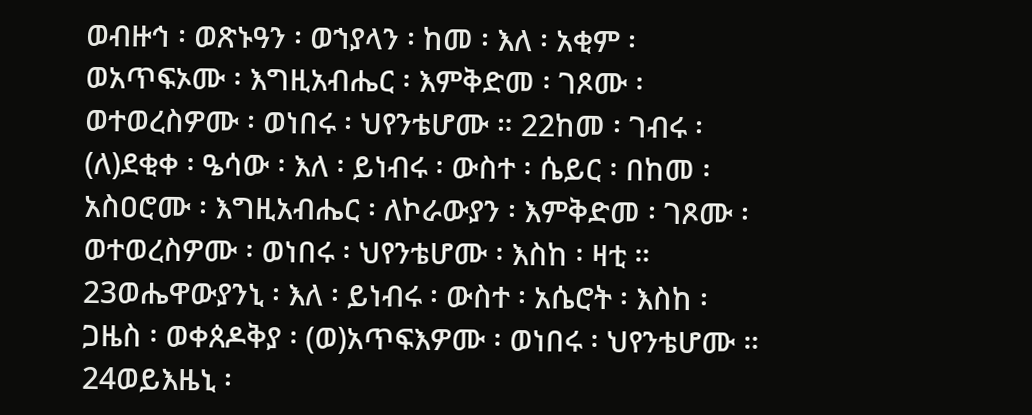ወብዙኅ ፡ ወጽኑዓን ፡ ወኀያላን ፡ ከመ ፡ እለ ፡ አቂም ፡ ወአጥፍኦሙ ፡ እግዚአብሔር ፡ እምቅድመ ፡ ገጾሙ ፡ ወተወረስዎሙ ፡ ወነበሩ ፡ ህየንቴሆሙ ። 22ከመ ፡ ገብሩ ፡ (ለ)ደቂቀ ፡ ዔሳው ፡ እለ ፡ ይነብሩ ፡ ውስተ ፡ ሴይር ፡ በከመ ፡ አስዐሮሙ ፡ እግዚአብሔር ፡ ለኮራውያን ፡ እምቅድመ ፡ ገጾሙ ፡ ወተወረስዎሙ ፡ ወነበሩ ፡ ህየንቴሆሙ ፡ እስከ ፡ ዛቲ ። 23ወሔዋውያንኒ ፡ እለ ፡ ይነብሩ ፡ ውስተ ፡ አሴሮት ፡ እስከ ፡ ጋዜስ ፡ ወቀጰዶቅያ ፡ (ወ)አጥፍእዎሙ ፡ ወነበሩ ፡ ህየንቴሆሙ ። 24ወይእዜኒ ፡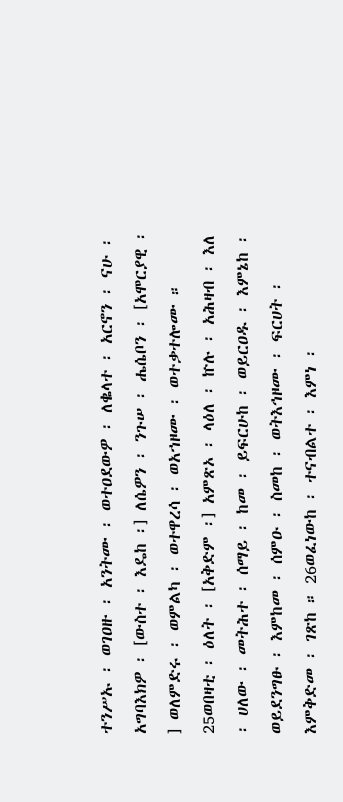ተንሥኡ ፡ ወገዐዙ ፡ አንትሙ ፡ ወተዐደውዎ ፡ ለቈላተ ፡ አርኖን ፡ ናሁ ፡ አግባእክዎ ፡ [ውስተ ፡ እዴከ ፡] ለሴዎን ፡ ንጉሠ ፡ ሔሴቦን ፡ [አሞርያዊ ፡] ወለምድሩ ፡ ወምልካ ፡ ወተዋረሳ ፡ ወአኀዞሙ ፡ ወተቃተሎሙ ። 25ወበዛቲ ፡ ዕለት ፡ [አቅድም ፡] አምጽኦ ፡ ላዕለ ፡ ኵሉ ፡ አሕዛብ ፡ እለ ፡ ሀለው ፡ መትሕተ ፡ ሰማይ ፡ ከመ ፡ ይፍርሁከ ፡ ወይርዐዱ ፡ እምኔከ ፡ ወይደንግፁ ፡ እምከመ ፡ ሰምዑ ፡ ስመከ ፡ ወትእኅዞሙ ፡ ፍርሀት ፡ እምቅድመ ፡ ገጽከ ። 26ወፈነውከ ፡ ተናብልተ ፡ እምነ ፡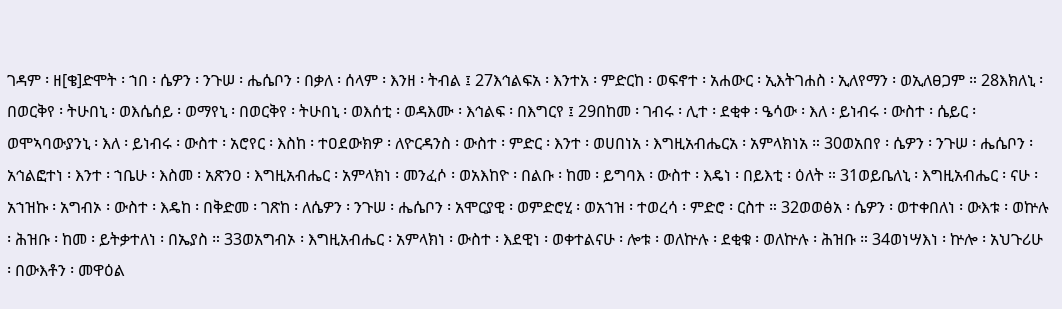ገዳም ፡ ዘ[ቄ]ድሞት ፡ ኀበ ፡ ሴዎን ፡ ንጉሠ ፡ ሔሴቦን ፡ በቃለ ፡ ሰላም ፡ እንዘ ፡ ትብል ፤ 27እኅልፍአ ፡ እንተአ ፡ ምድርከ ፡ ወፍኖተ ፡ አሐውር ፡ ኢእትገሐስ ፡ ኢለየማን ፡ ወኢለፀጋም ። 28እክለኒ ፡ በወርቅየ ፡ ትሁበኒ ፡ ወእሴሰይ ፡ ወማየኒ ፡ በወርቅየ ፡ ትሁበኒ ፡ ወእሰቲ ፡ ወዳእሙ ፡ እኅልፍ ፡ በእግርየ ፤ 29በከመ ፡ ገብሩ ፡ ሊተ ፡ ደቂቀ ፡ ዔሳው ፡ እለ ፡ ይነብሩ ፡ ውስተ ፡ ሴይር ፡ ወሞኣባውያንኒ ፡ እለ ፡ ይነብሩ ፡ ውስተ ፡ አሮየር ፡ እስከ ፡ ተዐደውክዎ ፡ ለዮርዳንስ ፡ ውስተ ፡ ምድር ፡ እንተ ፡ ወሀበነአ ፡ እግዚአብሔርአ ፡ አምላክነአ ። 30ወአበየ ፡ ሴዎን ፡ ንጉሠ ፡ ሔሴቦን ፡ አኅልፎተነ ፡ እንተ ፡ ኀቤሁ ፡ እስመ ፡ አጽንዐ ፡ እግዚአብሔር ፡ አምላክነ ፡ መንፈሶ ፡ ወአእከዮ ፡ በልቡ ፡ ከመ ፡ ይግባእ ፡ ውስተ ፡ እዴነ ፡ በይእቲ ፡ ዕለት ። 31ወይቤለኒ ፡ እግዚአብሔር ፡ ናሁ ፡ አኀዝኩ ፡ አግብኦ ፡ ውስተ ፡ እዴከ ፡ በቅድመ ፡ ገጽከ ፡ ለሴዎን ፡ ንጉሠ ፡ ሔሴቦን ፡ አሞርያዊ ፡ ወምድሮሂ ፡ ወአኀዝ ፡ ተወረሳ ፡ ምድሮ ፡ ርስተ ። 32ወወፅአ ፡ ሴዎን ፡ ወተቀበለነ ፡ ውእቱ ፡ ወኵሉ ፡ ሕዝቡ ፡ ከመ ፡ ይትቃተለነ ፡ በኤያስ ። 33ወአግብኦ ፡ እግዚአብሔር ፡ አምላክነ ፡ ውስተ ፡ እደዊነ ፡ ወቀተልናሁ ፡ ሎቱ ፡ ወለኵሉ ፡ ደቂቁ ፡ ወለኵሉ ፡ ሕዝቡ ። 34ወነሣእነ ፡ ኵሎ ፡ አህጉሪሁ ፡ በውእቶን ፡ መዋዕል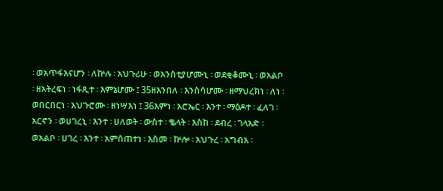፡ ወአጥፋእናሆን ፡ ለኵሉ ፡ አህጉሪሁ ፡ ወአንስቲያሆሙኒ ፡ ወደቂቆሙኒ ፡ ወአልቦ ፡ ዘአትረፍነ ፡ ነፋጺተ ፡ እምኔሆሙ ፤ 35ዘእንበለ ፡ እንስሳሆሙ ፡ ዘማህረክነ ፡ ለነ ፡ ወበርበርነ ፡ አህጉሮሙ ፡ ዘነሣእነ ፤ 36እምነ ፡ አሮኤር ፡ እንተ ፡ ማዕዶተ ፡ ፈለገ ፡ አርኖን ፡ ወሀገረኒ ፡ እንተ ፡ ሀለወት ፡ ውስተ ፡ ቈላት ፡ እስከ ፡ ደብረ ፡ ገላአድ ፡ ወአልቦ ፡ ሀገረ ፡ እንተ ፡ አምሰጠተነ ፡ እስመ ፡ ኵሎ ፡ አህጉረ ፡ አግብአ ፡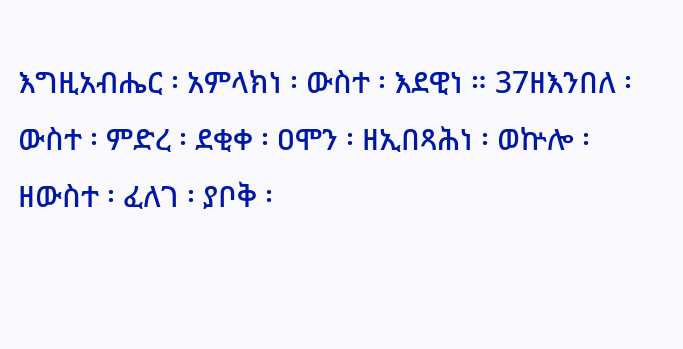እግዚአብሔር ፡ አምላክነ ፡ ውስተ ፡ እደዊነ ። 37ዘእንበለ ፡ ውስተ ፡ ምድረ ፡ ደቂቀ ፡ ዐሞን ፡ ዘኢበጻሕነ ፡ ወኵሎ ፡ ዘውስተ ፡ ፈለገ ፡ ያቦቅ ፡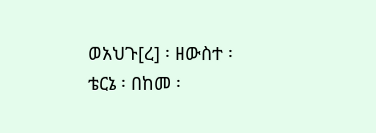ወአህጉ[ረ] ፡ ዘውስተ ፡ ቴርኔ ፡ በከመ ፡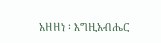አዘዘነ ፡ እግዚአብሔር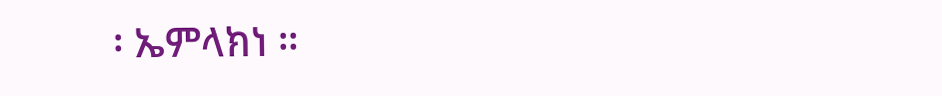፡ ኤምላክነ ።